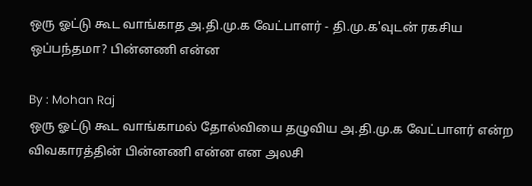ஒரு ஓட்டு கூட வாங்காத அ.தி.மு.க வேட்பாளர் - தி.மு.க'வுடன் ரகசிய ஒப்பந்தமா? பின்னணி என்ன

By : Mohan Raj
ஒரு ஓட்டு கூட வாங்காமல் தோல்வியை தழுவிய அ.தி.மு.க வேட்பாளர் என்ற விவகாரத்தின் பின்னணி என்ன என அலசி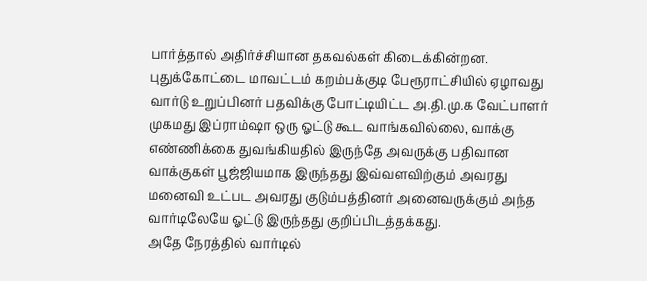பார்த்தால் அதிர்ச்சியான தகவல்கள் கிடைக்கின்றன.
புதுக்கோட்டை மாவட்டம் கறம்பக்குடி பேரூராட்சியில் ஏழாவது வார்டு உறுப்பினர் பதவிக்கு போட்டியிட்ட அ.தி.மு.க வேட்பாளர் முகமது இப்ராம்ஷா ஒரு ஓட்டு கூட வாங்கவில்லை, வாக்கு எண்ணிக்கை துவங்கியதில் இருந்தே அவருக்கு பதிவான வாக்குகள் பூஜ்ஜியமாக இருந்தது இவ்வளவிற்கும் அவரது மனைவி உட்பட அவரது குடும்பத்தினர் அனைவருக்கும் அந்த வார்டிலேயே ஓட்டு இருந்தது குறிப்பிடத்தக்கது.
அதே நேரத்தில் வார்டில்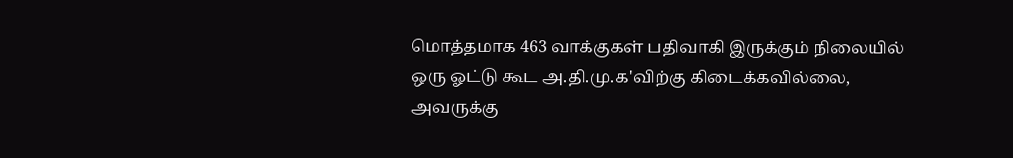மொத்தமாக 463 வாக்குகள் பதிவாகி இருக்கும் நிலையில் ஒரு ஓட்டு கூட அ.தி.மு.க'விற்கு கிடைக்கவில்லை, அவருக்கு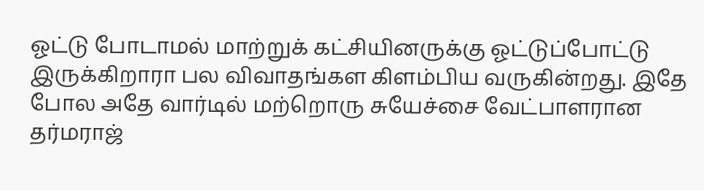ஓட்டு போடாமல் மாற்றுக் கட்சியினருக்கு ஓட்டுப்போட்டு இருக்கிறாரா பல விவாதங்கள கிளம்பிய வருகின்றது. இதே போல அதே வார்டில் மற்றொரு சுயேச்சை வேட்பாளரான தர்மராஜ்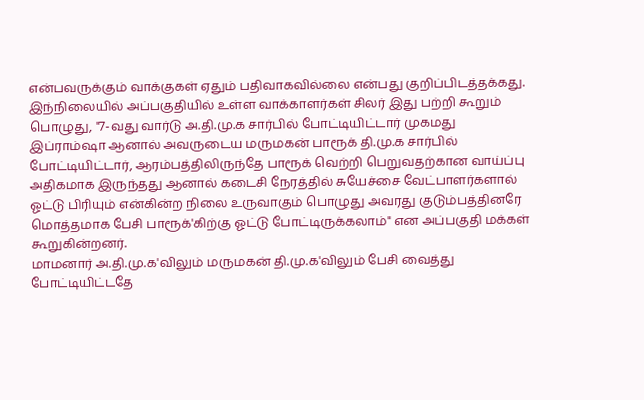என்பவருக்கும் வாக்குகள் ஏதும் பதிவாகவில்லை என்பது குறிப்பிடத்தக்கது.
இந்நிலையில் அப்பகுதியில் உள்ள வாக்காளர்கள் சிலர் இது பற்றி கூறும் பொழுது, "7-வது வார்டு அ.தி.மு.க சார்பில் போட்டியிட்டார் முகமது இப்ராம்ஷா ஆனால் அவருடைய மருமகன் பாரூக் தி.மு.க சார்பில் போட்டியிட்டார், ஆரம்பத்திலிருந்தே பாரூக் வெற்றி பெறுவதற்கான வாய்ப்பு அதிகமாக இருந்தது ஆனால் கடைசி நேரத்தில் சுயேச்சை வேட்பாளர்களால் ஓட்டு பிரியும் என்கின்ற நிலை உருவாகும் பொழுது அவரது குடும்பத்தினரே மொத்தமாக பேசி பாரூக்'கிற்கு ஓட்டு போட்டிருக்கலாம்" என அப்பகுதி மக்கள் கூறுகின்றனர்.
மாமனார் அ.தி.மு.க'விலும் மருமகன் தி.மு.க'விலும் பேசி வைத்து போட்டியிட்டதே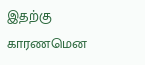இதற்கு காரணமென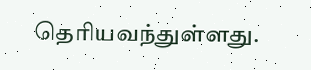தெரியவந்துள்ளது.